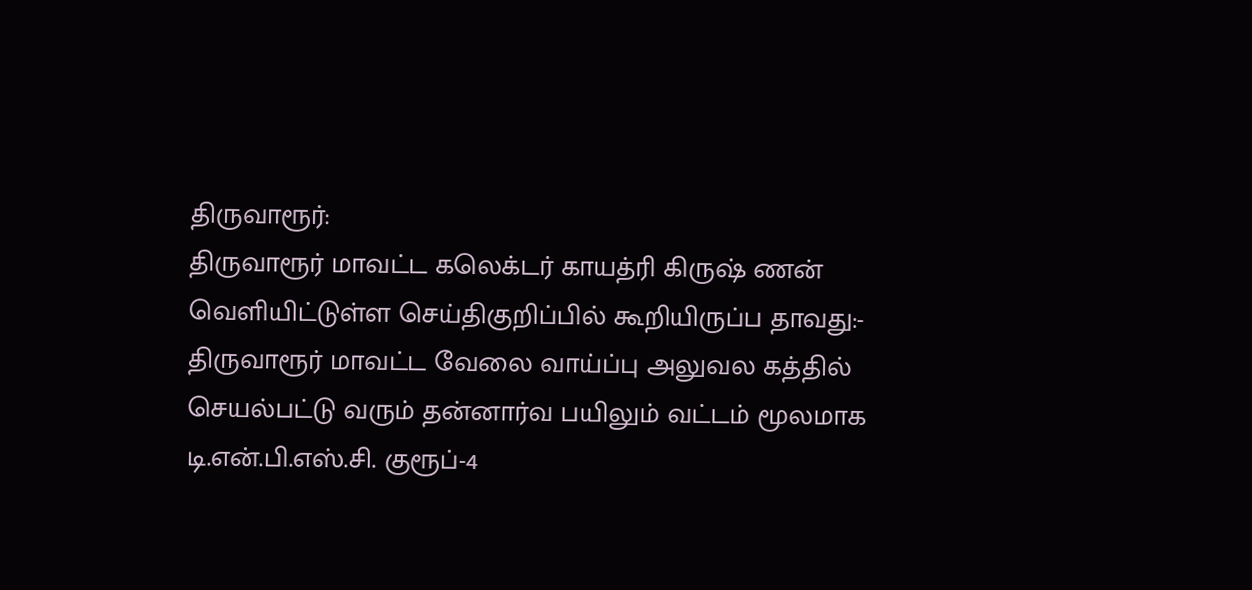திருவாரூர்:
திருவாரூர் மாவட்ட கலெக்டர் காயத்ரி கிருஷ் ணன் வெளியிட்டுள்ள செய்திகுறிப்பில் கூறியிருப்ப தாவது:-
திருவாரூர் மாவட்ட வேலை வாய்ப்பு அலுவல கத்தில் செயல்பட்டு வரும் தன்னார்வ பயிலும் வட்டம் மூலமாக டி.என்.பி.எஸ்.சி. குரூப்-4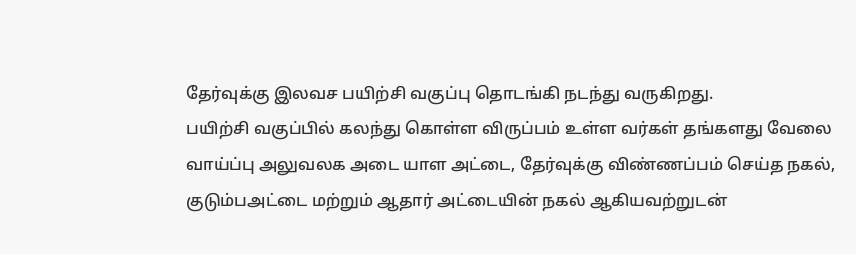தேர்வுக்கு இலவச பயிற்சி வகுப்பு தொடங்கி நடந்து வருகிறது.
பயிற்சி வகுப்பில் கலந்து கொள்ள விருப்பம் உள்ள வர்கள் தங்களது வேலை வாய்ப்பு அலுவலக அடை யாள அட்டை, தேர்வுக்கு விண்ணப்பம் செய்த நகல், குடும்பஅட்டை மற்றும் ஆதார் அட்டையின் நகல் ஆகியவற்றுடன்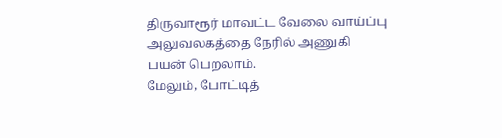திருவாரூர் மாவட்ட வேலை வாய்ப்பு அலுவலகத்தை நேரில் அணுகி பயன் பெறலாம்.
மேலும், போட்டித்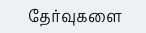தேர்வுகளை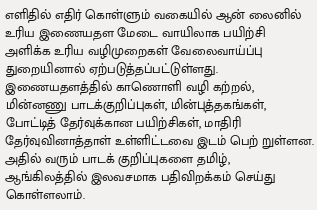எளிதில் எதிர் கொள்ளும் வகையில் ஆன் லைனில் உரிய இணையதள மேடை வாயிலாக பயிற்சி அளிக்க உரிய வழிமுறைகள் வேலைவாய்ப்பு துறையினால் ஏற்படுத்தப்பட்டுள்ளது.
இணையதளத்தில் காணொளி வழி கற்றல், மின்னணு பாடக்குறிப்புகள், மின்புத்தகங்கள், போட்டித் தேர்வுக்கான பயிற்சிகள், மாதிரி தேர்வுவினாத்தாள் உள்ளிட்டவை இடம் பெற் றுள்ளன.
அதில் வரும் பாடக் குறிப்புகளை தமிழ், ஆங்கிலத்தில் இலவசமாக பதிவிறக்கம் செய்து கொள்ளலாம்.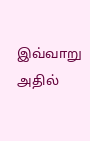இவ்வாறு அதில்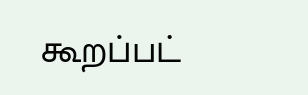கூறப்பட்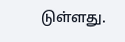டுள்ளது.